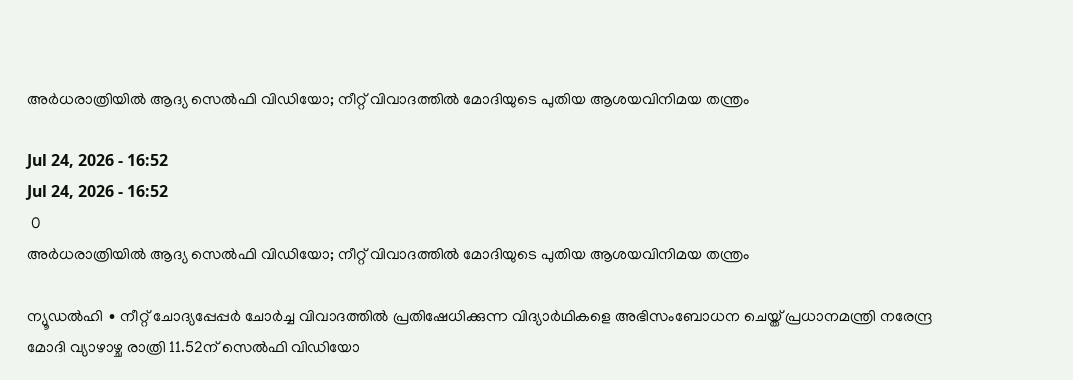അർധരാത്രിയിൽ ആദ്യ സെൽഫി വിഡിയോ; നീറ്റ് വിവാദത്തിൽ മോദിയുടെ പുതിയ ആശയവിനിമയ തന്ത്രം

Jul 24, 2026 - 16:52
Jul 24, 2026 - 16:52
 0
അർധരാത്രിയിൽ ആദ്യ സെൽഫി വിഡിയോ; നീറ്റ് വിവാദത്തിൽ മോദിയുടെ പുതിയ ആശയവിനിമയ തന്ത്രം

ന്യൂഡൽഹി ∙ നീറ്റ് ചോദ്യപ്പേപ്പർ ചോർച്ച വിവാദത്തിൽ പ്രതിഷേധിക്കുന്ന വിദ്യാർഥികളെ അഭിസംബോധന ചെയ്ത് പ്രധാനമന്ത്രി നരേന്ദ്ര മോദി വ്യാഴാഴ്ച രാത്രി 11.52ന് സെൽഫി വിഡിയോ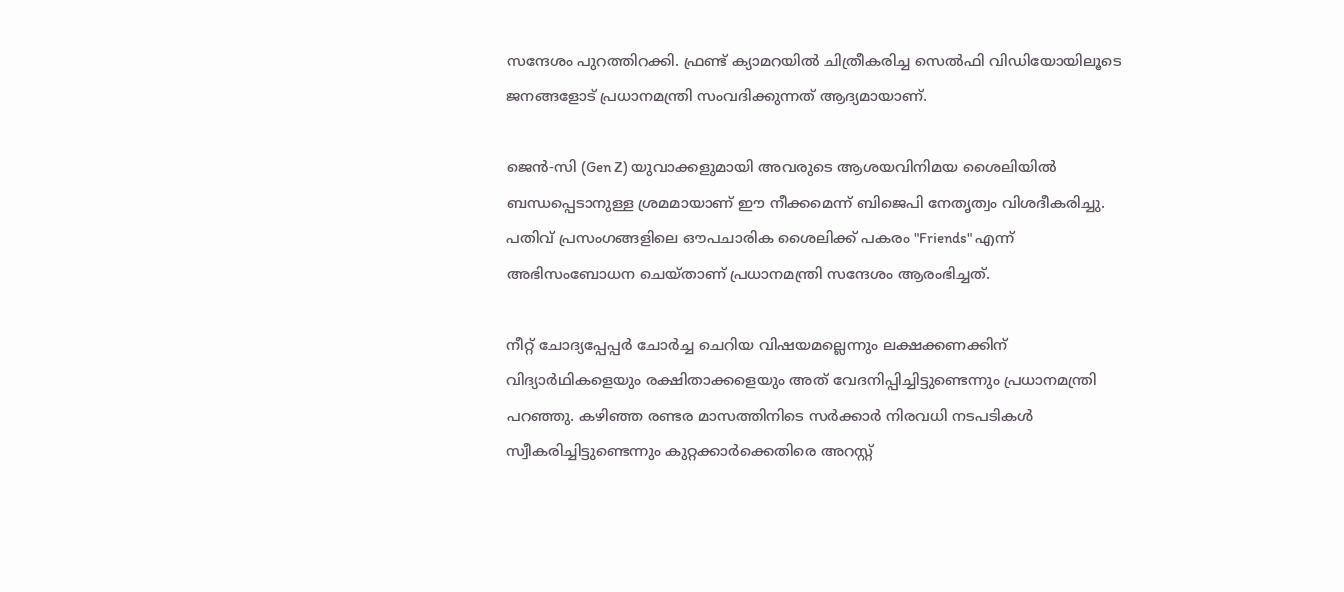സന്ദേശം പുറത്തിറക്കി. ഫ്രണ്ട് ക്യാമറയിൽ ചിത്രീകരിച്ച സെൽഫി വിഡിയോയിലൂടെ ജനങ്ങളോട് പ്രധാനമന്ത്രി സംവദിക്കുന്നത് ആദ്യമായാണ്.

ജെൻ-സി (Gen Z) യുവാക്കളുമായി അവരുടെ ആശയവിനിമയ ശൈലിയിൽ ബന്ധപ്പെടാനുള്ള ശ്രമമായാണ് ഈ നീക്കമെന്ന് ബിജെപി നേതൃത്വം വിശദീകരിച്ചു. പതിവ് പ്രസംഗങ്ങളിലെ ഔപചാരിക ശൈലിക്ക് പകരം "Friends" എന്ന് അഭിസംബോധന ചെയ്താണ് പ്രധാനമന്ത്രി സന്ദേശം ആരംഭിച്ചത്.

നീറ്റ് ചോദ്യപ്പേപ്പർ ചോർച്ച ചെറിയ വിഷയമല്ലെന്നും ലക്ഷക്കണക്കിന് വിദ്യാർഥികളെയും രക്ഷിതാക്കളെയും അത് വേദനിപ്പിച്ചിട്ടുണ്ടെന്നും പ്രധാനമന്ത്രി പറഞ്ഞു. കഴിഞ്ഞ രണ്ടര മാസത്തിനിടെ സർക്കാർ നിരവധി നടപടികൾ സ്വീകരിച്ചിട്ടുണ്ടെന്നും കുറ്റക്കാർക്കെതിരെ അറസ്റ്റ്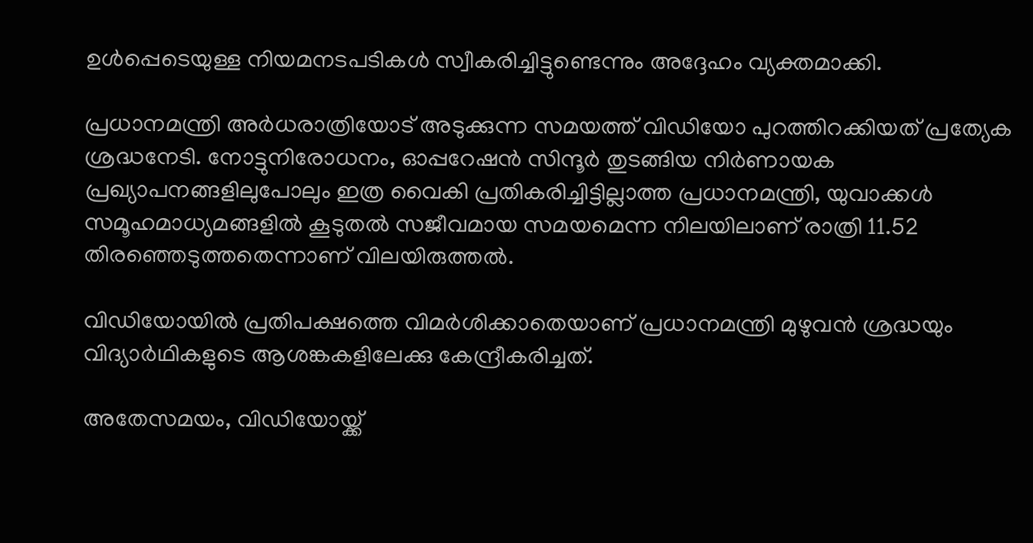ഉൾപ്പെടെയുള്ള നിയമനടപടികൾ സ്വീകരിച്ചിട്ടുണ്ടെന്നും അദ്ദേഹം വ്യക്തമാക്കി.

പ്രധാനമന്ത്രി അർധരാത്രിയോട് അടുക്കുന്ന സമയത്ത് വിഡിയോ പുറത്തിറക്കിയത് പ്രത്യേക ശ്രദ്ധനേടി. നോട്ടുനിരോധനം, ഓപ്പറേഷൻ സിന്ദൂർ തുടങ്ങിയ നിർണായക പ്രഖ്യാപനങ്ങളിലുപോലും ഇത്ര വൈകി പ്രതികരിച്ചിട്ടില്ലാത്ത പ്രധാനമന്ത്രി, യുവാക്കൾ സമൂഹമാധ്യമങ്ങളിൽ കൂടുതൽ സജീവമായ സമയമെന്ന നിലയിലാണ് രാത്രി 11.52 തിരഞ്ഞെടുത്തതെന്നാണ് വിലയിരുത്തൽ.

വിഡിയോയിൽ പ്രതിപക്ഷത്തെ വിമർശിക്കാതെയാണ് പ്രധാനമന്ത്രി മുഴുവൻ ശ്രദ്ധയും വിദ്യാർഥികളുടെ ആശങ്കകളിലേക്കു കേന്ദ്രീകരിച്ചത്.

അതേസമയം, വിഡിയോയ്ക്ക്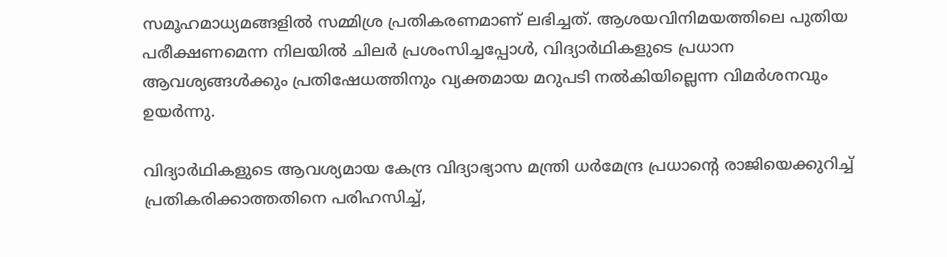സമൂഹമാധ്യമങ്ങളിൽ സമ്മിശ്ര പ്രതികരണമാണ് ലഭിച്ചത്. ആശയവിനിമയത്തിലെ പുതിയ പരീക്ഷണമെന്ന നിലയിൽ ചിലർ പ്രശംസിച്ചപ്പോൾ, വിദ്യാർഥികളുടെ പ്രധാന ആവശ്യങ്ങൾക്കും പ്രതിഷേധത്തിനും വ്യക്തമായ മറുപടി നൽകിയില്ലെന്ന വിമർശനവും ഉയർന്നു.

വിദ്യാർഥികളുടെ ആവശ്യമായ കേന്ദ്ര വിദ്യാഭ്യാസ മന്ത്രി ധർമേന്ദ്ര പ്രധാന്റെ രാജിയെക്കുറിച്ച് പ്രതികരിക്കാത്തതിനെ പരിഹസിച്ച്,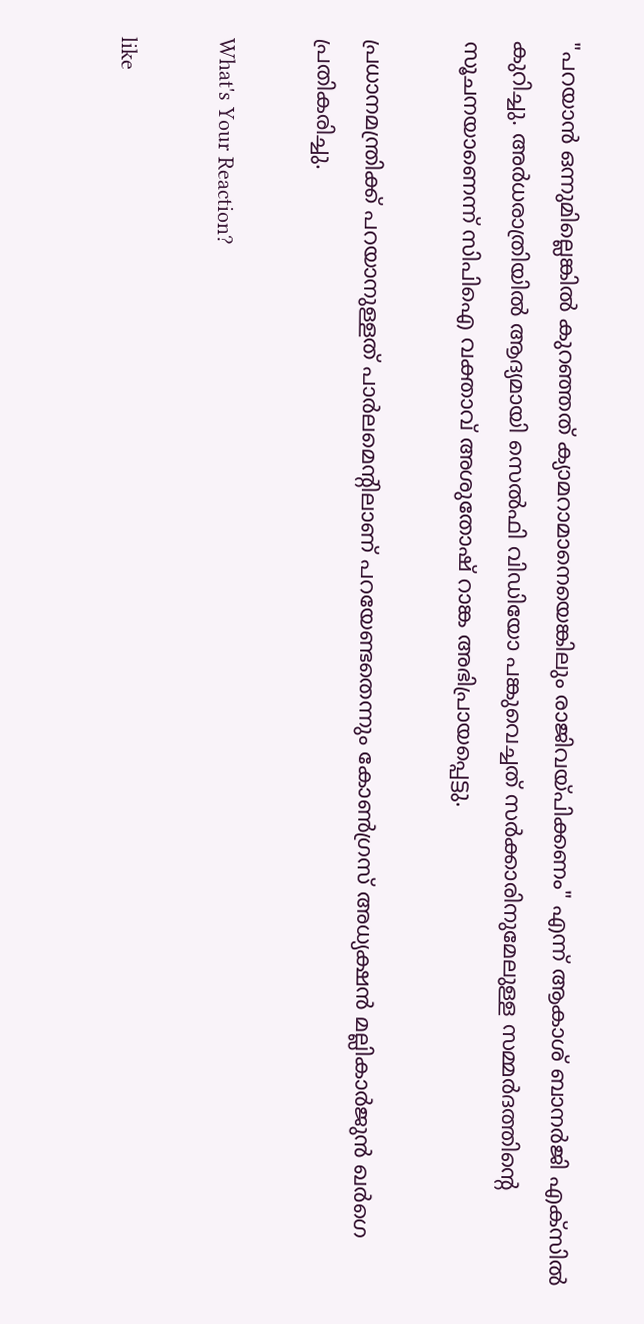"പറയാൻ ഒന്നുമില്ലെങ്കിൽ കുറഞ്ഞത് ക്യാമറാമാനെയെങ്കിലും രാജിവയ്പിക്കണം" എന്ന് ആകാശ് ബാനർജി എക്സിൽ കുറിച്ചു. അർധരാത്രിയിൽ ആദ്യമായി സെൽഫി വിഡിയോ പങ്കുവെച്ചത് സർക്കാരിനുമേലുള്ള സമ്മർദത്തിന്റെ സൂചനയാണെന്ന് സിപിഐ വക്താവ് അശുതോഷ് റാങ്ക അഭിപ്രായപ്പെട്ടു.

പ്രധാനമന്ത്രിക്ക് പറയാനുള്ളത് പാർലമെന്റിലാണ് പറയേണ്ടതെന്നും കോൺഗ്രസ് അധ്യക്ഷൻ മല്ലികാർജുൻ ഖർഗെ പ്രതികരിച്ചു.

What's Your Reaction?

like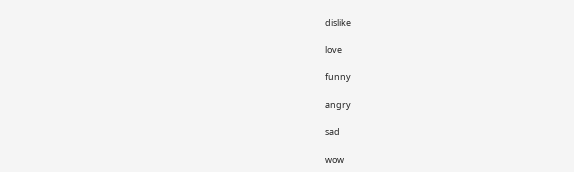dislike

love

funny

angry

sad

wow